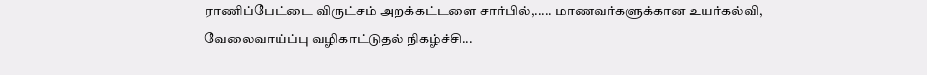ராணிப்பேட்டை விருட்சம் அறக்கட்டளை சார்பில்,..... மாணவர்களுக்கான உயர்கல்வி, வேலைவாய்ப்பு வழிகாட்டுதல் நிகழ்ச்சி...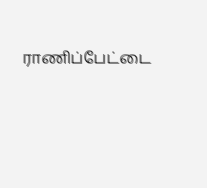ராணிப்பேட்டை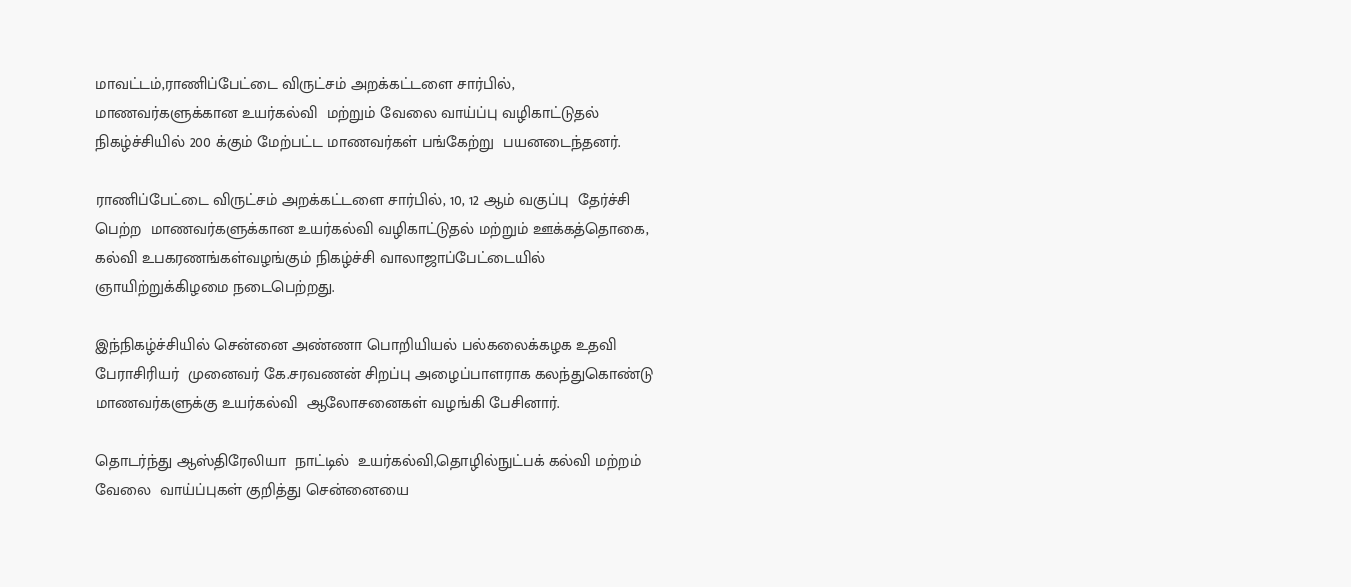மாவட்டம்,ராணிப்பேட்டை விருட்சம் அறக்கட்டளை சார்பில், மாணவர்களுக்கான உயர்கல்வி  மற்றும் வேலை வாய்ப்பு வழிகாட்டுதல் நிகழ்ச்சியில் 200 க்கும் மேற்பட்ட மாணவர்கள் பங்கேற்று  பயனடைந்தனர்.

ராணிப்பேட்டை விருட்சம் அறக்கட்டளை சார்பில், 10, 12 ஆம் வகுப்பு  தேர்ச்சி  பெற்ற  மாணவர்களுக்கான உயர்கல்வி வழிகாட்டுதல் மற்றும் ஊக்கத்தொகை, கல்வி உபகரணங்கள்வழங்கும் நிகழ்ச்சி வாலாஜாப்பேட்டையில் ஞாயிற்றுக்கிழமை நடைபெற்றது.

இந்நிகழ்ச்சியில் சென்னை அண்ணா பொறியியல் பல்கலைக்கழக உதவி பேராசிரியர்  முனைவர் கே.சரவணன் சிறப்பு அழைப்பாளராக கலந்துகொண்டு மாணவர்களுக்கு உயர்கல்வி  ஆலோசனைகள் வழங்கி பேசினார்.

தொடர்ந்து ஆஸ்திரேலியா  நாட்டில்  உயர்கல்வி,தொழில்நுட்பக் கல்வி மற்றம் வேலை  வாய்ப்புகள் குறித்து சென்னையை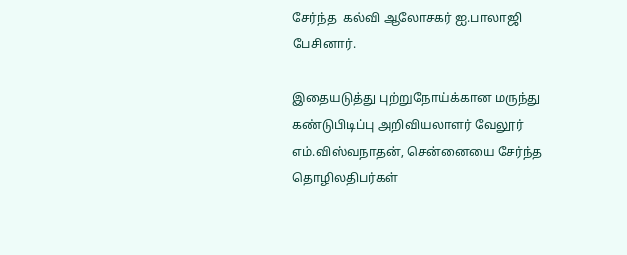சேர்ந்த  கல்வி ஆலோசகர் ஐ.பாலாஜி  பேசினார்.

இதையடுத்து புற்றுநோய்க்கான மருந்து கண்டுபிடிப்பு அறிவியலாளர் வேலூர் எம்.விஸ்வநாதன், சென்னையை சேர்ந்த தொழிலதிபர்கள்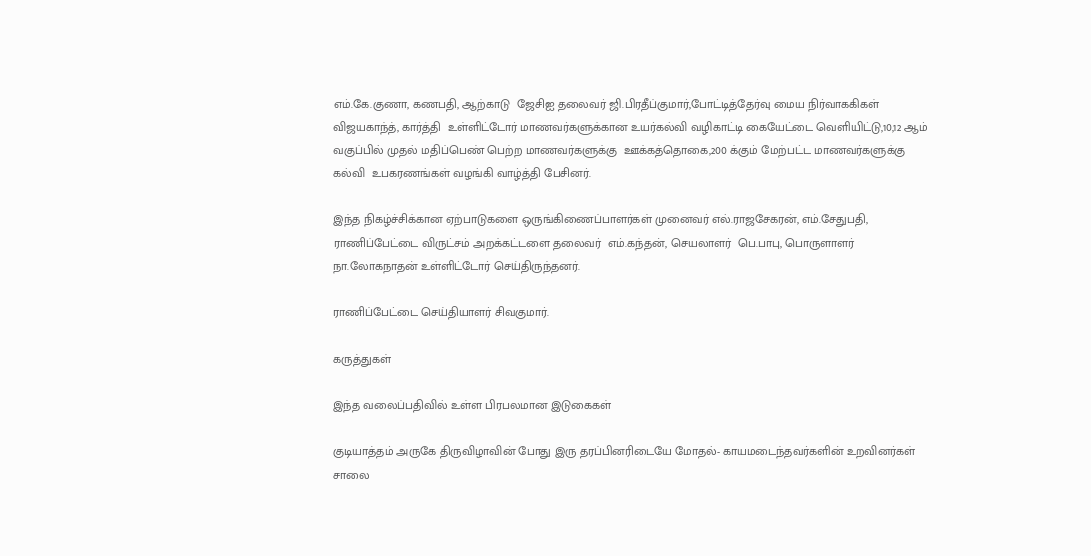எம்.கே.குணா, கணபதி, ஆற்காடு  ஜேசிஐ தலைவர் ஜி.பிரதீப்குமார்,போட்டித்தேர்வு மைய நிர்வாககிகள்  விஜயகாந்த், கார்த்தி  உள்ளிட்டோர் மாணவர்களுக்கான உயர்கல்வி வழிகாட்டி கையேட்டை வெளியிட்டு,10,12 ஆம் வகுப்பில் முதல் மதிப்பெண் பெற்ற மாணவர்களுக்கு  ஊக்கத்தொகை,200 க்கும் மேற்பட்ட மாணவர்களுக்கு கல்வி  உபகரணங்கள் வழங்கி வாழ்த்தி பேசினர்.

இந்த நிகழ்ச்சிக்கான ஏற்பாடுகளை ஒருங்கிணைப்பாளர்கள் முனைவர் எல்.ராஜசேகரன், எம்.சேதுபதி, ராணிப்பேட்டை விருட்சம் அறக்கட்டளை தலைவர்  எம்.கந்தன், செயலாளர்  பெ.பாபு, பொருளாளர் நா.லோகநாதன் உள்ளிட்டோர் செய்திருந்தனர்.

ராணிப்பேட்டை செய்தியாளர் சிவகுமார்.

கருத்துகள்

இந்த வலைப்பதிவில் உள்ள பிரபலமான இடுகைகள்

குடியாத்தம் அருகே திருவிழாவின் போது இரு தரப்பினரிடையே மோதல்- காயமடைந்தவர்களின் உறவினர்கள் சாலை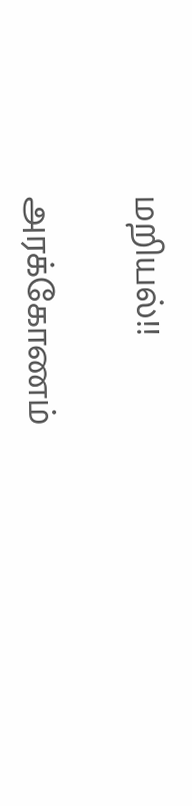மறியல்!!

அரக்கோணம்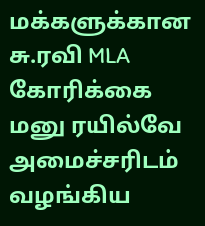மக்களுக்கான சு.ரவி MLA கோரிக்கை மனு ரயில்வே அமைச்சரிடம் வழங்கிய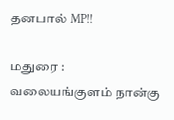தனபால் MP!!

மதுரை : வலையங்குளம் நான்கு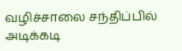வழிச்சாலை சந்திப்பில் அடிக்கடி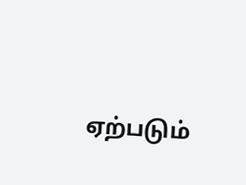ஏற்படும்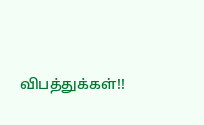விபத்துக்கள்!!